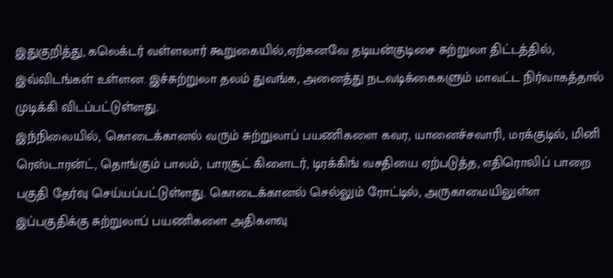இதுகுறித்து, கலெக்டர் வள்ளலார் கூறுகையில்,ஏற்கனவே தடியன்குடிசை சுற்றுலா திட்டத்தில், இவ்விடங்கள் உள்ளன. இச்சுற்றுலா தலம் துவங்க, அனைத்து நடவடிக்கைகளும் மாவட்ட நிர்வாகத்தால் முடிக்கி விடப்பட்டுள்ளது.
இந்நிலையில், கொடைக்கானல் வரும் சுற்றுலாப் பயணிகளை கவர, யானைச்சவாரி, மரக்குடில், மினி ரெஸ்டாரன்ட், தொங்கும் பாலம், பாரசூட் கிளைடர், டிரக்கிங் வசதியை ஏற்படுத்த, எதிரொலிப் பாறை பகுதி தேர்வு செய்யப்பட்டுள்ளது. கொடைக்கானல் செல்லும் ரோட்டில், அருகாமையிலுள்ள இப்பகுதிக்கு சுற்றுலாப் பயணிகளை அதிகளவு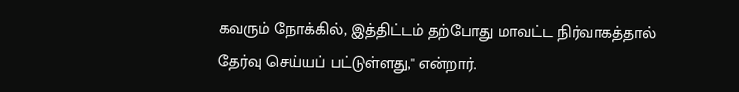கவரும் நோக்கில், இத்திட்டம் தற்போது மாவட்ட நிர்வாகத்தால் தேர்வு செய்யப் பட்டுள்ளது,'' என்றார்.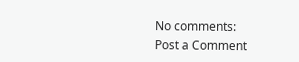No comments:
Post a Comment